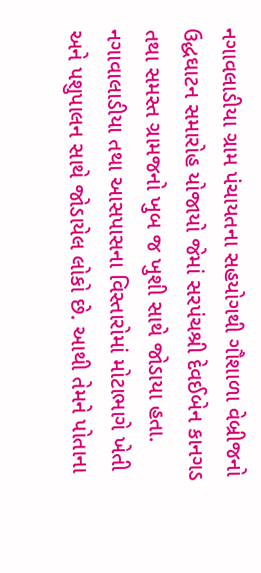નગાવલાડીયા ગ્રામ પંચાયતના સહયોગથી ગૌશાળા વેબ્રીજનો ઉદ્ધઘાટન સમારોહ યોજાયો જેમાં સરપંચશ્રી દેવઈબેન કાનગડ તથા સમસ્ત ગ્રામજનો ખુબ જ ખુશી સાથે જોડાયા હતા. નગાવાલાડીયા તથા આસપાસના વિસ્તારોમાં મોટાભાગે ખેતી અને પશુપાલન સાથે જોડાયેલ લોકો છે. આથી તેમને પોતાના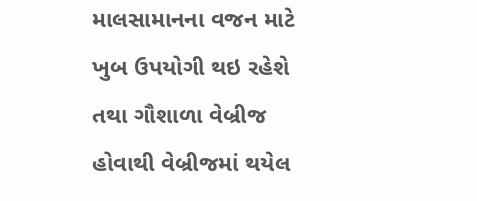માલસામાનના વજન માટે ખુબ ઉપયોગી થઇ રહેશે તથા ગૌશાળા વેબ્રીજ હોવાથી વેબ્રીજમાં થયેલ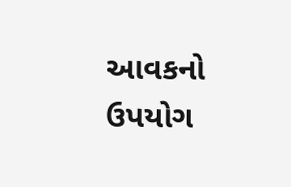આવકનો ઉપયોગ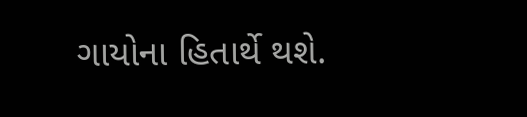ગાયોના હિતાર્થે થશે.